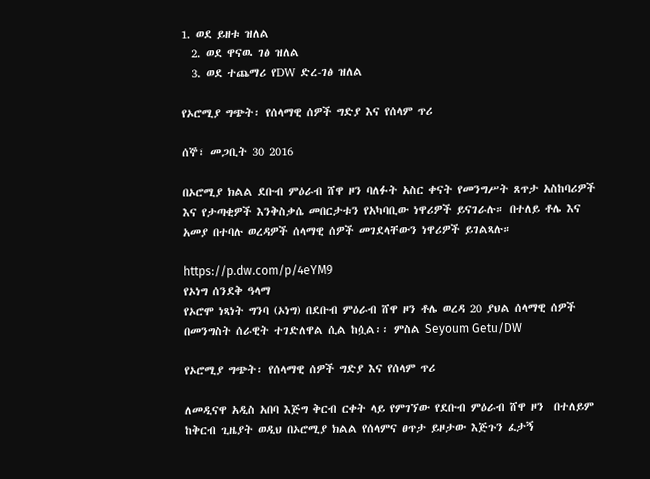1. ወደ ይዘቱ ዝለል
  2. ወደ ዋናዉ ገፅ ዝለል
  3. ወደ ተጨማሪ የDW ድረ-ገፅ ዝለል

የኦሮሚያ ግጭት፡ የሰላማዊ ሰዎች ግድያ እና የሰላም ጥሪ

ሰኞ፣ መጋቢት 30 2016

በኦሮሚያ ክልል ደቡብ ምዕራብ ሸዋ ዞን ባለፉት አስር ቀናት የመንግሥት ጸጥታ አስከባሪዎች እና የታጣቂዎች እንቅስቃሴ መበርታቱን የአካባቢው ነዋሪዎች ይናገራሉ። በተለይ ቶሌ እና አመያ በተባሉ ወረዳዎች ሰላማዊ ሰዎች መገደላቸውን ነዋሪዎች ይገልጻሉ።

https://p.dw.com/p/4eYM9
የኦነግ ሰንደቅ ዓላማ
የኦሮሞ ነጻነት ግንባ (ኦነግ) በደቡብ ምዕራብ ሸዋ ዞን ቶሌ ወረዳ 20 ያህል ሰላማዊ ሰዎች በመንግስት ሰራዊት ተገድለዋል ሲል ከሷል፡፡ ምስል Seyoum Getu/DW

የኦሮሚያ ግጭት፡ የሰላማዊ ሰዎች ግድያ እና የሰላም ጥሪ

ለመዲናዋ አዲስ አበባ እጅግ ቅርብ ርቀት ላይ የምገኘው የደቡብ ምዕራብ ሸዋ ዞን  በተለይም ከቅርብ ጊዜያት ወዲህ በኦሮሚያ ክልል የሰላምና ፀጥታ ይዞታው እጅጉን ፈታኝ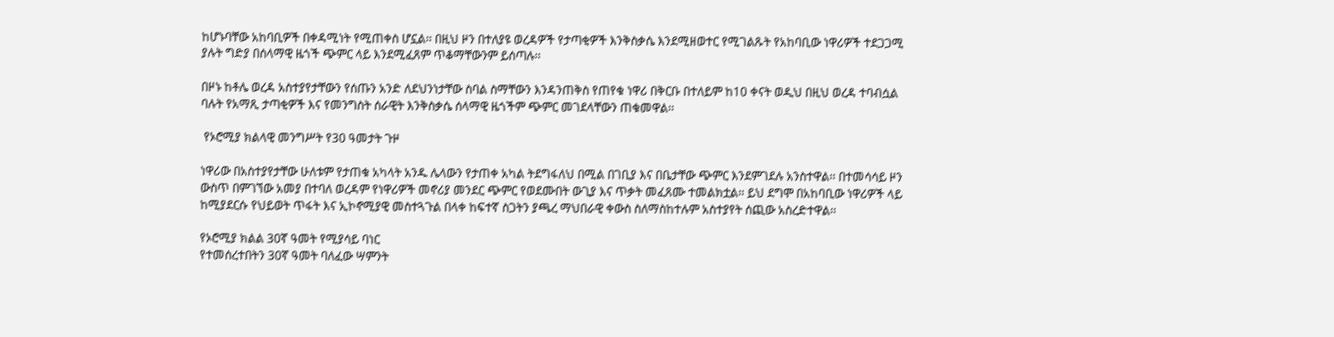ከሆኑባቸው አከባቢዎች በቀዳሚነት የሚጠቀስ ሆኗል፡፡ በዚህ ዞን በተለያዩ ወረዳዎች የታጣቂዎች እንቅስቃሴ እንደሚዘወተር የሚገልጹት የአከባቢው ነዋሪዎች ተደጋጋሚ ያሉት ግድያ በሰላማዊ ዜጎች ጭምር ላይ እንደሚፈጸም ጥቆማቸውንም ይሰጣሉ፡፡

በዞኑ ከቶሌ ወረዳ አስተያየታቸውን የሰጡን አንድ ለደህንነታቸው ስባል ስማቸውን እንዳንጠቅስ የጠየቁ ነዋሪ በቅርቡ በተለይም ከ10 ቀናት ወዲህ በዚህ ወረዳ ተባብሷል ባሉት የአማጺ ታጣቂዎች እና የመንግስት ሰራዊት እንቅስቃሴ ሰላማዊ ዜጎችም ጭምር መገደላቸውን ጠቁመዋል፡፡

 የኦሮሚያ ክልላዊ መንግሥት የ30 ዓመታት ጉዞ

ነዋሪው በአስተያየታቸው ሁለቱም የታጠቁ አካላት አንዱ ሌላውን የታጠቀ አካል ትደግፋለህ በሚል በገቢያ እና በቤታቸው ጭምር እንደምገደሉ አንስተዋል፡፡ በተመሳሳይ ዞን ውስጥ በምገኘው አመያ በተባለ ወረዳም የነዋሪዎች መኖሪያ መንደር ጭምር የወደሙበት ውጊያ እና ጥቃት መፈጸሙ ተመልክቷል፡፡ ይህ ደግሞ በአከባቢው ነዋሪዎች ላይ ከሚያደርሱ የህይወት ጥፋት እና ኢኮኖሚያዊ መስተጓጉል በላቀ ከፍተኛ ስጋትን ያጫረ ማህበራዊ ቀውስ ስለማስከተሉም አስተያየት ሰጪው አስረድተዋል፡፡

የኦሮሚያ ክልል 30ኛ ዓመት የሚያሳይ ባነር
የተመሰረተበትን 30ኛ ዓመት ባለፈው ሣምንት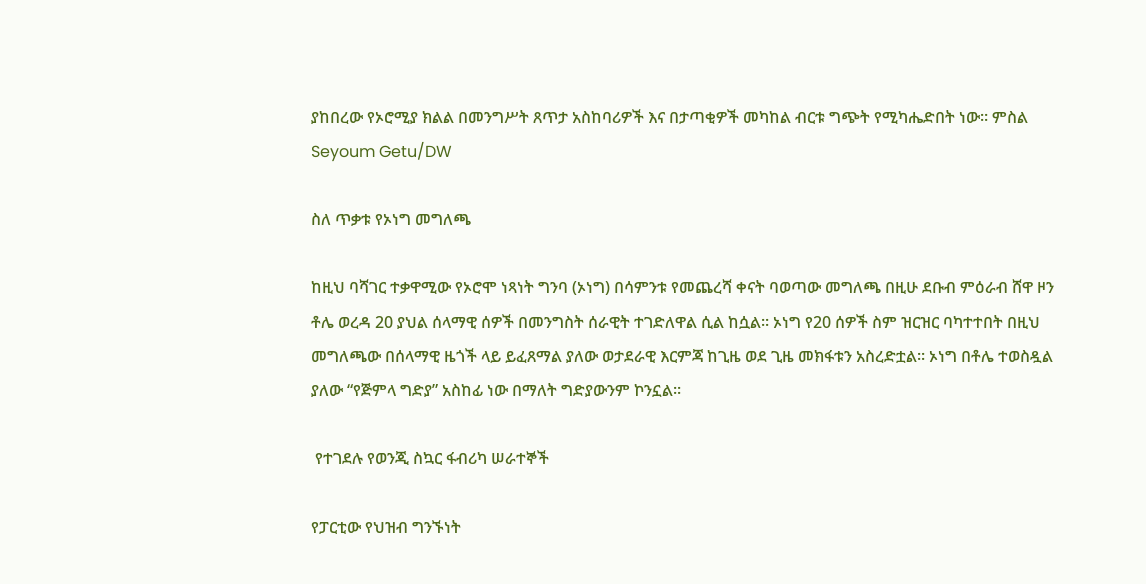ያከበረው የኦሮሚያ ክልል በመንግሥት ጸጥታ አስከባሪዎች እና በታጣቂዎች መካከል ብርቱ ግጭት የሚካሔድበት ነው። ምስል Seyoum Getu/DW

ስለ ጥቃቱ የኦነግ መግለጫ

ከዚህ ባሻገር ተቃዋሚው የኦሮሞ ነጻነት ግንባ (ኦነግ) በሳምንቱ የመጨረሻ ቀናት ባወጣው መግለጫ በዚሁ ደቡብ ምዕራብ ሸዋ ዞን ቶሌ ወረዳ 20 ያህል ሰላማዊ ሰዎች በመንግስት ሰራዊት ተገድለዋል ሲል ከሷል፡፡ ኦነግ የ20 ሰዎች ስም ዝርዝር ባካተተበት በዚህ መግለጫው በሰላማዊ ዜጎች ላይ ይፈጸማል ያለው ወታደራዊ እርምጃ ከጊዜ ወደ ጊዜ መክፋቱን አስረድቷል፡፡ ኦነግ በቶሌ ተወስዷል ያለው “የጅምላ ግድያ” አስከፊ ነው በማለት ግድያውንም ኮንኗል፡፡

 የተገደሉ የወንጂ ስኳር ፋብሪካ ሠራተኞች

የፓርቲው የህዝብ ግንኙነት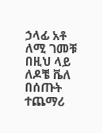ኃላፊ አቶ ለሚ ገመቹ በዚህ ላይ ለዶቼ ቬለ በሰጡት ተጨማሪ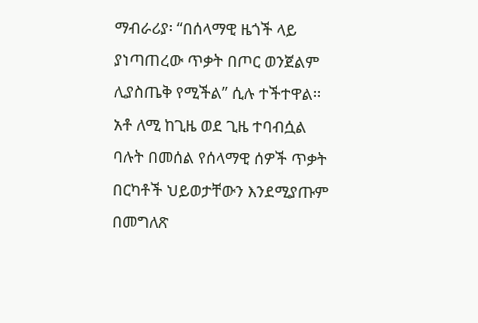ማብራሪያ፡ “በሰላማዊ ዜጎች ላይ ያነጣጠረው ጥቃት በጦር ወንጀልም ሊያስጤቅ የሚችል” ሲሉ ተችተዋል፡፡ አቶ ለሚ ከጊዜ ወደ ጊዜ ተባብሷል ባሉት በመሰል የሰላማዊ ሰዎች ጥቃት በርካቶች ህይወታቸውን እንደሚያጡም በመግለጽ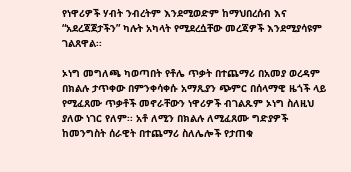የነዋሪዎች ሃብት ንብረትም እንደሚወድም ከማህበረሰብ እና “አደረጃጀታችን” ካሉት አካላት የሚደረሷቸው መረጃዎች እንደሚያሳዩም ገልጸዋል፡፡

ኦነግ መግለጫ ካወጣበት የቶሌ ጥቃት በተጨማሪ በአመያ ወረዳም በክልሉ ታጥቀው በምንቀሳቀሱ አማጺያን ጭምር በሰላማዊ ዜጎች ላይ የሚፈጸሙ ጥቃቶች መኖራቸውን ነዋሪዎች ብገልጹም ኦነግ ስለዚህ ያለው ነገር የለም፡፡ አቶ ለሚን በክልሉ ለሚፈጸሙ ግድያዎች ከመንግስት ሰራዊት በተጨማሪ ስለሌሎች የታጠቁ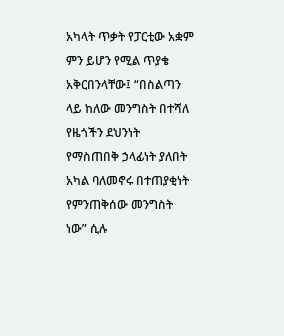አካላት ጥቃት የፓርቲው አቋም ምን ይሆን የሚል ጥያቄ አቅርበንላቸው፤ “በስልጣን ላይ ከለው መንግስት በተሻለ የዜጎችን ደህንነት የማስጠበቅ ኃላፊነት ያለበት አካል ባለመኖሩ በተጠያቂነት የምንጠቅሰው መንግስት ነው” ሲሉ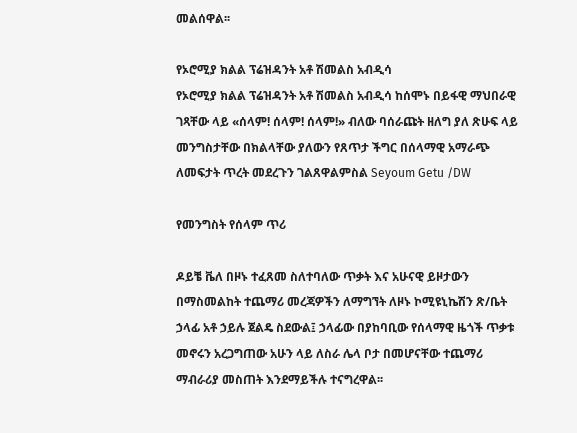መልሰዋል፡፡

የኦሮሚያ ክልል ፕሬዝዳንት አቶ ሽመልስ አብዲሳ
የኦሮሚያ ክልል ፕሬዝዳንት አቶ ሽመልስ አብዲሳ ከሰሞኑ በይፋዊ ማህበራዊ ገጻቸው ላይ «ሰላም! ሰላም! ሰላም!» ብለው ባሰራጩት ዘለግ ያለ ጽሁፍ ላይ መንግስታቸው በክልላቸው ያለውን የጸጥታ ችግር በሰላማዊ አማራጭ ለመፍታት ጥረት መደረጉን ገልጸዋልምስል Seyoum Getu /DW

የመንግስት የሰላም ጥሪ

ዶይቼ ቬለ በዞኑ ተፈጸመ ስለተባለው ጥቃት እና አሁናዊ ይዞታውን በማስመልከት ተጨማሪ መረጃዎችን ለማግኘት ለዞኑ ኮሚዩኒኬሽን ጽ/ቤት ኃላፊ አቶ ኃይሉ ጀልዴ ስደውል፤ ኃላፊው በያከባቢው የሰላማዊ ዜጎች ጥቃቱ መኖሩን አረጋግጠው አሁን ላይ ለስራ ሌላ ቦታ በመሆናቸው ተጨማሪ ማብራሪያ መስጠት እንደማይችሉ ተናግረዋል፡፡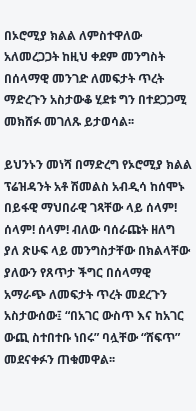በኦሮሚያ ክልል ለምስተዋለው አለመረጋጋት ከዚህ ቀደም መንግስት በሰላማዊ መንገድ ለመፍታት ጥረት ማድረጉን አስታውቆ ሂደቱ ግን በተደጋጋሚ መክሸፉ መገለጹ ይታወሳል፡፡

ይህንኑን መነሻ በማድረግ የኦሮሚያ ክልል ፕሬዝዳንት አቶ ሽመልስ አብዲሳ ከሰሞኑ በይፋዊ ማህበራዊ ገጻቸው ላይ ሰላም! ሰላም! ሰላም! ብለው ባሰራጩት ዘለግ ያለ ጽሁፍ ላይ መንግስታቸው በክልላቸው ያለውን የጸጥታ ችግር በሰላማዊ አማራጭ ለመፍታት ጥረት መደረጉን አስታውሰው፤ “በአገር ውስጥ እና ከአገር ውጪ ስተበተቡ ነበሩ” ባሏቸው “ሸፍጥ” መደናቀፉን ጠቁመዋል፡፡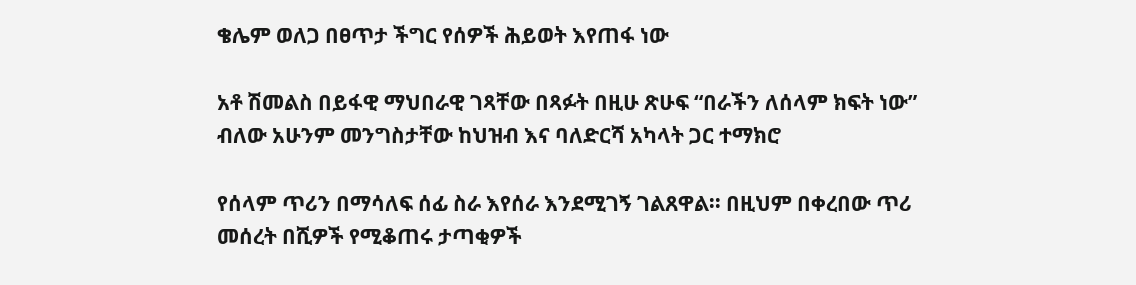ቄሌም ወለጋ በፀጥታ ችግር የሰዎች ሕይወት እየጠፋ ነው

አቶ ሽመልስ በይፋዊ ማህበራዊ ገጻቸው በጻፉት በዚሁ ጽሁፍ “በራችን ለሰላም ክፍት ነው” ብለው አሁንም መንግስታቸው ከህዝብ እና ባለድርሻ አካላት ጋር ተማክሮ

የሰላም ጥሪን በማሳለፍ ሰፊ ስራ እየሰራ እንደሚገኝ ገልጸዋል፡፡ በዚህም በቀረበው ጥሪ መሰረት በሺዎች የሚቆጠሩ ታጣቂዎች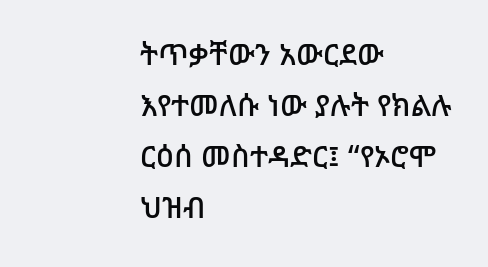ትጥቃቸውን አውርደው እየተመለሱ ነው ያሉት የክልሉ ርዕሰ መስተዳድር፤ “የኦሮሞ ህዝብ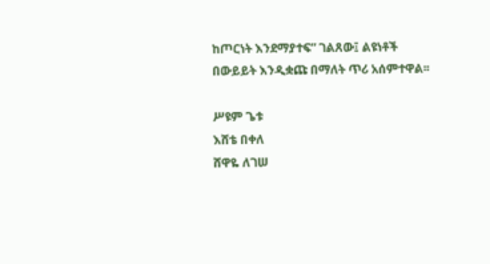ከጦርነት እንደማያተፍ” ገልጸው፤ ልዩነቶች በውይይት እንዲቋጩ በማለት ጥሪ አሰምተዋል፡፡

ሥዩም ጌቱ
እሸቴ በቀለ
ሸዋዬ ለገሠ